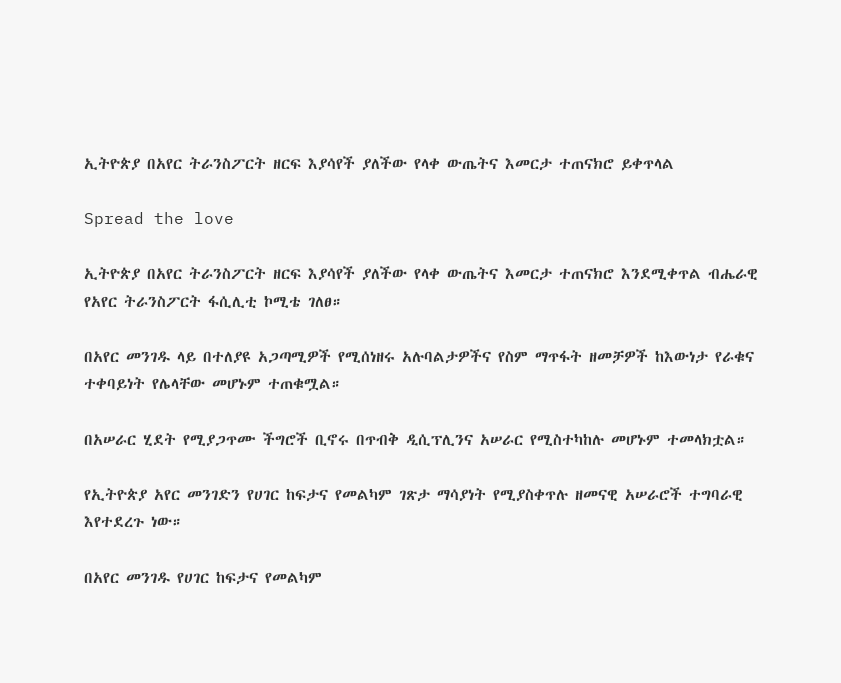ኢትዮጵያ በአየር ትራንስፖርት ዘርፍ እያሳየች ያለችው የላቀ ውጤትና እመርታ ተጠናክሮ ይቀጥላል

Spread the love

ኢትዮጵያ በአየር ትራንስፖርት ዘርፍ እያሳየች ያለችው የላቀ ውጤትና እመርታ ተጠናክሮ እንደሚቀጥል ብሔራዊ የአየር ትራንስፖርት ፋሲሊቲ ኮሚቴ ገለፀ።

በአየር መንገዱ ላይ በተለያዩ አጋጣሚዎች የሚሰነዘሩ አሉባልታዎችና የስም ማጥፋት ዘመቻዎች ከእውነታ የራቁና ተቀባይነት የሌላቸው መሆኑም ተጠቁሟል።

በአሠራር ሂደት የሚያጋጥሙ ችግሮች ቢኖሩ በጥብቅ ዲሲፕሊንና አሠራር የሚስተካከሉ መሆኑም ተመላክቷል።

የኢትዮጵያ አየር መንገድን የሀገር ከፍታና የመልካም ገጽታ ማሳያነት የሚያስቀጥሉ ዘመናዊ አሠራሮች ተግባራዊ እየተደረጉ ነው።

በአየር መንገዱ የሀገር ከፍታና የመልካም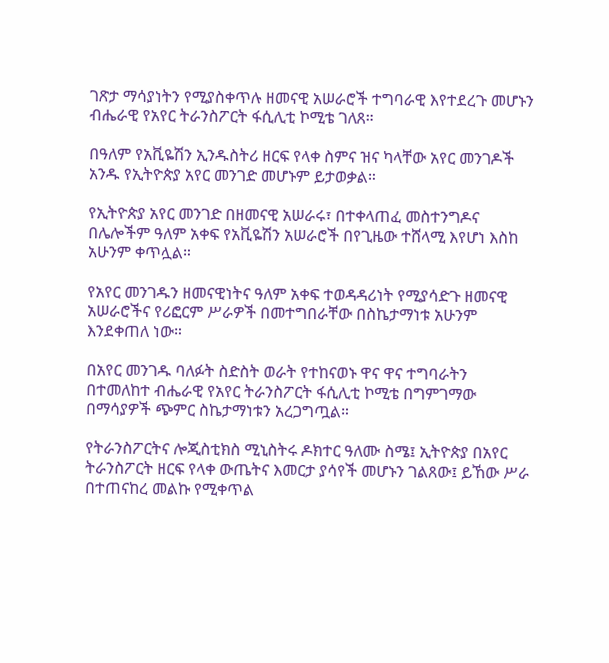ገጽታ ማሳያነትን የሚያስቀጥሉ ዘመናዊ አሠራሮች ተግባራዊ እየተደረጉ መሆኑን ብሔራዊ የአየር ትራንስፖርት ፋሲሊቲ ኮሚቴ ገለጸ።

በዓለም የአቪዬሽን ኢንዱስትሪ ዘርፍ የላቀ ስምና ዝና ካላቸው አየር መንገዶች አንዱ የኢትዮጵያ አየር መንገድ መሆኑም ይታወቃል።

የኢትዮጵያ አየር መንገድ በዘመናዊ አሠራሩ፣ በተቀላጠፈ መስተንግዶና በሌሎችም ዓለም አቀፍ የአቪዬሽን አሠራሮች በየጊዜው ተሸላሚ እየሆነ እስከ አሁንም ቀጥሏል።

የአየር መንገዱን ዘመናዊነትና ዓለም አቀፍ ተወዳዳሪነት የሚያሳድጉ ዘመናዊ አሠራሮችና የሪፎርም ሥራዎች በመተግበራቸው በስኬታማነቱ አሁንም እንደቀጠለ ነው።

በአየር መንገዱ ባለፉት ስድስት ወራት የተከናወኑ ዋና ዋና ተግባራትን በተመለከተ ብሔራዊ የአየር ትራንስፖርት ፋሲሊቲ ኮሚቴ በግምገማው በማሳያዎች ጭምር ስኬታማነቱን አረጋግጧል።

የትራንስፖርትና ሎጂስቲክስ ሚኒስትሩ ዶክተር ዓለሙ ስሜ፤ ኢትዮጵያ በአየር ትራንስፖርት ዘርፍ የላቀ ውጤትና እመርታ ያሳየች መሆኑን ገልጸው፤ ይኸው ሥራ በተጠናከረ መልኩ የሚቀጥል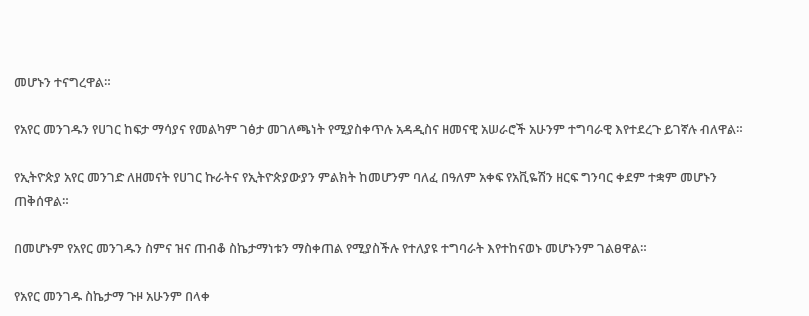መሆኑን ተናግረዋል።

የአየር መንገዱን የሀገር ከፍታ ማሳያና የመልካም ገፅታ መገለጫነት የሚያስቀጥሉ አዳዲስና ዘመናዊ አሠራሮች አሁንም ተግባራዊ እየተደረጉ ይገኛሉ ብለዋል።

የኢትዮጵያ አየር መንገድ ለዘመናት የሀገር ኩራትና የኢትዮጵያውያን ምልክት ከመሆንም ባለፈ በዓለም አቀፍ የአቪዬሽን ዘርፍ ግንባር ቀደም ተቋም መሆኑን ጠቅሰዋል።

በመሆኑም የአየር መንገዱን ስምና ዝና ጠብቆ ስኬታማነቱን ማስቀጠል የሚያስችሉ የተለያዩ ተግባራት እየተከናወኑ መሆኑንም ገልፀዋል።

የአየር መንገዱ ስኬታማ ጉዞ አሁንም በላቀ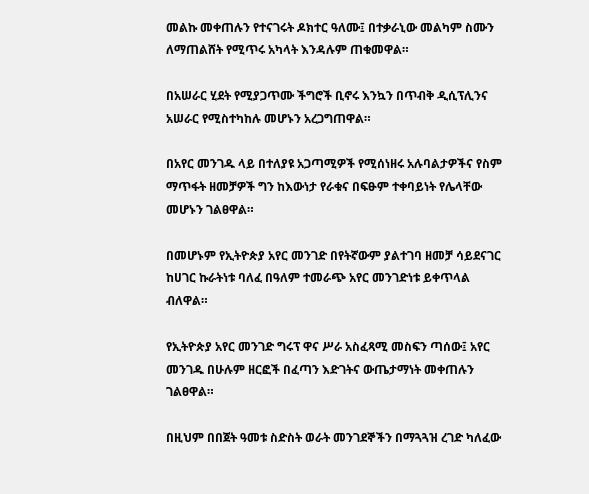መልኩ መቀጠሉን የተናገሩት ዶክተር ዓለሙ፤ በተቃራኒው መልካም ስሙን ለማጠልሸት የሚጥሩ አካላት እንዳሉም ጠቁመዋል።

በአሠራር ሂደት የሚያጋጥሙ ችግሮች ቢኖሩ እንኳን በጥብቅ ዲሲፕሊንና አሠራር የሚስተካከሉ መሆኑን አረጋግጠዋል።

በአየር መንገዱ ላይ በተለያዩ አጋጣሚዎች የሚሰነዘሩ አሉባልታዎችና የስም ማጥፋት ዘመቻዎች ግን ከእውነታ የራቁና በፍፁም ተቀባይነት የሌላቸው መሆኑን ገልፀዋል።

በመሆኑም የኢትዮጵያ አየር መንገድ በየትኛውም ያልተገባ ዘመቻ ሳይደናገር ከሀገር ኩራትነቱ ባለፈ በዓለም ተመራጭ አየር መንገድነቱ ይቀጥላል ብለዋል።

የኢትዮጵያ አየር መንገድ ግሩፕ ዋና ሥራ አስፈጻሚ መስፍን ጣሰው፤ አየር መንገዱ በሁሉም ዘርፎች በፈጣን እድገትና ውጤታማነት መቀጠሉን ገልፀዋል።

በዚህም በበጀት ዓመቱ ስድስት ወራት መንገደኞችን በማጓጓዝ ረገድ ካለፈው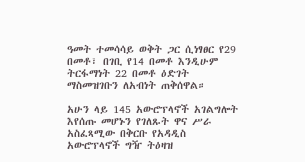ዓመት ተመሳሳይ ወቅት ጋር ሲነፃፀር የ29 በመቶ፣ በገቢ የ14 በመቶ እንዲሁም ትርፋማነት 22 በመቶ ዕድገት ማስመዝገቡን ለአብነት ጠቅሰዋል።

አሁን ላይ 145 አውሮፕላኖች አገልግሎት እየሰጡ መሆኑን የገለጹት ዋና ሥራ አስፈጻሚው በቅርቡ የአዳዲስ አውሮፕላኖች ግዥ ትዕዛዝ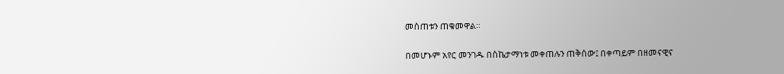መሰጠቱን ጠቁመዋል።

በመሆኑም አየር መንገዱ በስኬታማነቱ መቀጠሉን ጠቅሰው፤ በቀጣይም በዘመናዊና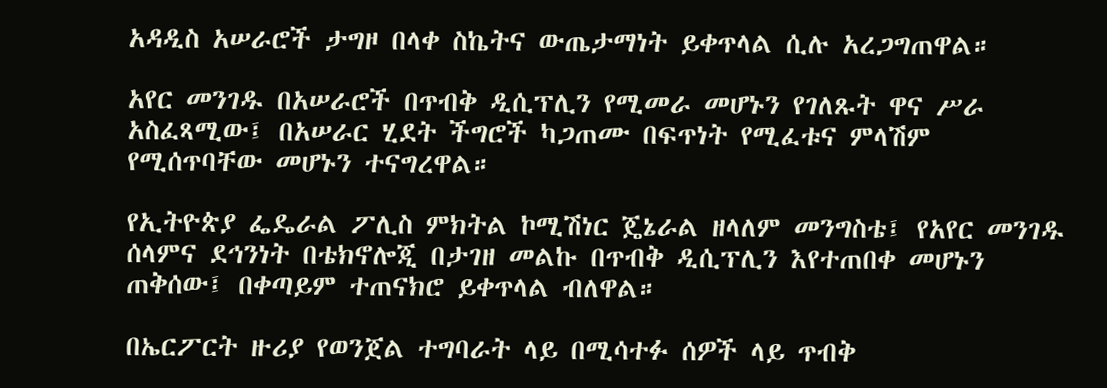አዳዲስ አሠራሮች ታግዞ በላቀ ስኬትና ውጤታማነት ይቀጥላል ሲሉ አረጋግጠዋል።

አየር መንገዱ በአሠራሮች በጥብቅ ዲሲፕሊን የሚመራ መሆኑን የገለጹት ዋና ሥራ አስፈጻሚው፤ በአሠራር ሂደት ችግሮች ካጋጠሙ በፍጥነት የሚፈቱና ምላሽም የሚሰጥባቸው መሆኑን ተናግረዋል።

የኢትዮጵያ ፌዴራል ፖሊስ ምክትል ኮሚሽነር ጄኔራል ዘላለም መንግስቴ፤ የአየር መንገዱ ሰላምና ደኅንነት በቴክኖሎጂ በታገዘ መልኩ በጥብቅ ዲሲፕሊን እየተጠበቀ መሆኑን ጠቅሰው፤ በቀጣይም ተጠናክሮ ይቀጥላል ብለዋል።

በኤርፖርት ዙሪያ የወንጀል ተግባራት ላይ በሚሳተፉ ሰዎች ላይ ጥብቅ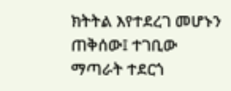ክትትል እየተደረገ መሆኑን ጠቅሰው፤ ተገቢው ማጣራት ተደርጎ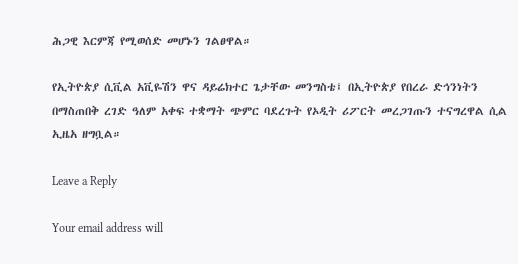ሕጋዊ እርምጃ የሚወሰድ መሆኑን ገልፀዋል።

የኢትዮጵያ ሲቪል አቪዬሽን ዋና ዳይሬክተር ጌታቸው መንግስቴ፤ በኢትዮጵያ የበረራ ድኅንነትን በማስጠበቅ ረገድ ዓለም አቀፍ ተቋማት ጭምር ባደረጉት የኦዲት ሪፖርት መረጋገጡን ተናግረዋል ሲል ኢዜአ ዘግቧል።

Leave a Reply

Your email address will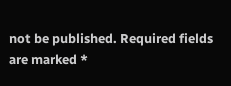not be published. Required fields are marked *